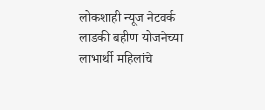लोकशाही न्यूज नेटवर्क
लाडकी बहीण योजनेच्या लाभार्थी महिलांचे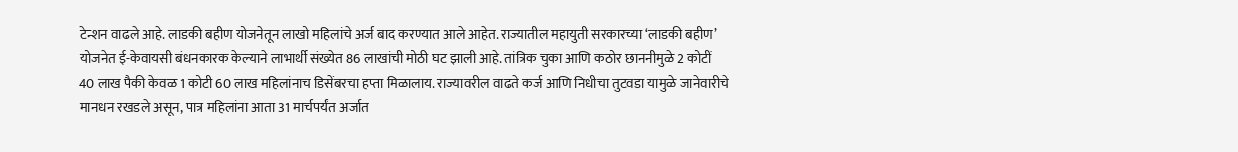टेन्शन वाढले आहे. लाडकी बहीण योजनेतून लाखो महिलांचे अर्ज बाद करण्यात आले आहेत. राज्यातील महायुती सरकारच्या ‘लाडकी बहीण’ योजनेत ई-केवायसी बंधनकारक केल्याने लाभार्थी संख्येत 86 लाखांची मोठी घट झाली आहे. तांत्रिक चुका आणि कठोर छाननीमुळे 2 कोटीं 40 लाख पैकी केवळ 1 कोटी 60 लाख महिलांनाच डिसेंबरचा हप्ता मिळालाय. राज्यावरील वाढते कर्ज आणि निधीचा तुटवडा यामुळे जानेवारीचे मानधन रखडले असून, पात्र महिलांना आता 31 मार्चपर्यंत अर्जात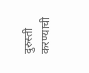दुरुस्ती करण्याची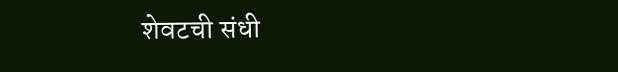शेवटची संधी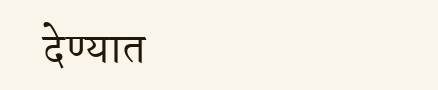देण्यात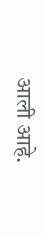आली आहे.